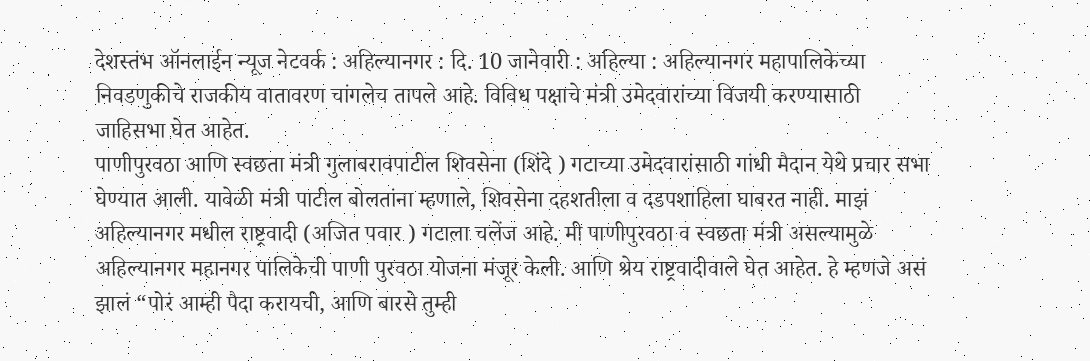देशस्तंभ ऑनलाईन न्यूज नेटवर्क : अहिल्यानगर : दि. 10 जानेवारी : अहिल्या : अहिल्यानगर महापालिकेच्या निवडणुकीचे राजकीय वातावरण चांगलेच तापले आहे. विविध पक्षाचे मंत्री उमेदवारांच्या विजयी करण्यासाठी जाहिसभा घेत आहेत.
पाणीपुरवठा आणि स्वछता मंत्री गुलाबरावपाटील शिवसेना (शिंदे ) गटाच्या उमेदवारांसाठी गांधी मैदान येथे प्रचार सभा घेण्यात आली. यावेळी मंत्री पाटील बोलतांना म्हणाले, शिवसेना दहशतीला व दडपशाहिला घाबरत नाही. माझं अहिल्यानगर मधील राष्ट्रवादी (अजित पवार ) गटाला चलेंज आहे. मी पाणीपुरवठा व स्वछता मंत्री असल्यामुळे अहिल्यानगर महानगर पालिकेची पाणी पुरवठा योजना मंजूर केली. आणि श्रेय राष्ट्रवादीवाले घेत आहेत. हे म्हणजे असं झालं “पोरं आम्ही पैदा करायची, आणि बारसे तुम्ही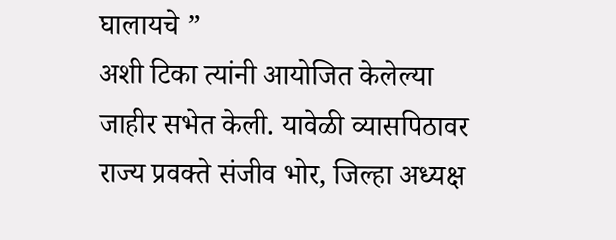घालायचे ”
अशी टिका त्यांनी आयोजित केलेल्या जाहीर सभेत केली. यावेळी व्यासपिठावर राज्य प्रवक्ते संजीव भोर, जिल्हा अध्यक्ष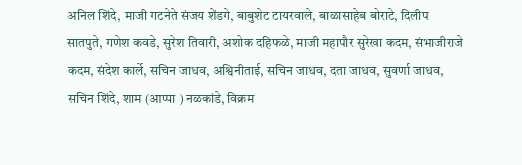अनिल शिंदे, माजी गटनेते संजय शेंडगे, बाबुशेट टायरवाले, बाळासाहेब बोराटे, दिलीप सातपुते, गणेश कवडे, सुरेश तिवारी, अशोक दहिफळे, माजी महापौर सुरेखा कदम, संभाजीराजे कदम, संदेश कार्ले, सचिन जाधव, अश्विनीताई, सचिन जाधव, दता जाधव, सुवर्णा जाधव, सचिन शिंदे, शाम (आप्पा ) नळकांडे, विक्रम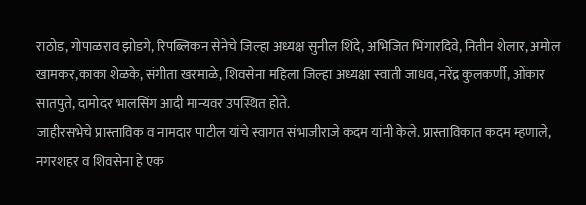राठोड, गोपाळराव झोडगे, रिपब्लिकन सेनेचे जिल्हा अध्यक्ष सुनील शिंदे, अभिजित भिंगारदिवे, नितीन शेलार, अमोल खामकर,काका शेळके, संगीता खरमाळे, शिवसेना महिला जिल्हा अध्यक्षा स्वाती जाधव, नरेंद्र कुलकर्णी, ओंकार सातपुते, दामोदर भालसिंग आदी मान्यवर उपस्थित होते.
जाहीरसभेचे प्रास्ताविक व नामदार पाटील यांचे स्वागत संभाजीराजे कदम यांनी केले. प्रास्ताविकात कदम म्हणाले, नगरशहर व शिवसेना हे एक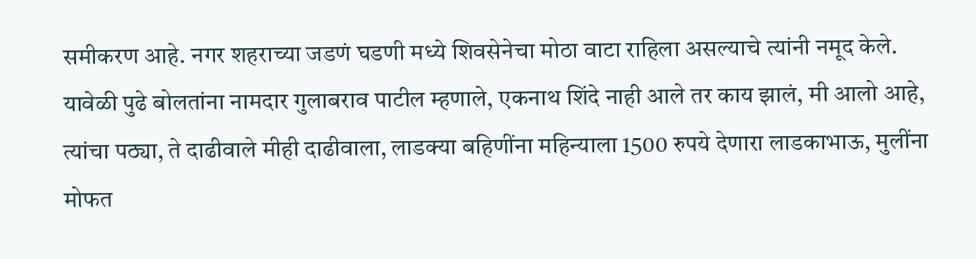समीकरण आहे. नगर शहराच्या जडणं घडणी मध्ये शिवसेनेचा मोठा वाटा राहिला असल्याचे त्यांनी नमूद केले.
यावेळी पुढे बोलतांना नामदार गुलाबराव पाटील म्हणाले, एकनाथ शिंदे नाही आले तर काय झालं, मी आलो आहे, त्यांचा पठ्या, ते दाढीवाले मीही दाढीवाला, लाडक्या बहिणींना महिन्याला 1500 रुपये देणारा लाडकाभाऊ, मुलींना मोफत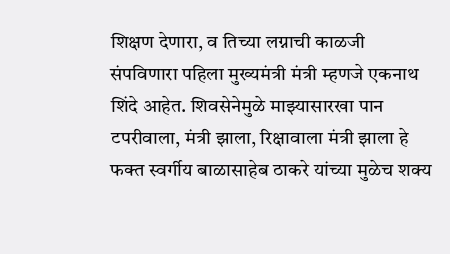शिक्षण देणारा, व तिच्या लग्नाची काळजी संपविणारा पहिला मुख्यमंत्री मंत्री म्हणजे एकनाथ शिंदे आहेत. शिवसेनेमुळे माझ्यासारखा पान टपरीवाला, मंत्री झाला, रिक्षावाला मंत्री झाला हे फक्त स्वर्गीय बाळासाहेब ठाकरे यांच्या मुळेच शक्य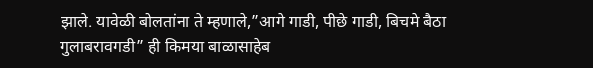झाले. यावेळी बोलतांना ते म्हणाले,”आगे गाडी, पीछे गाडी, बिचमे बैठा गुलाबरावगडी” ही किमया बाळासाहेब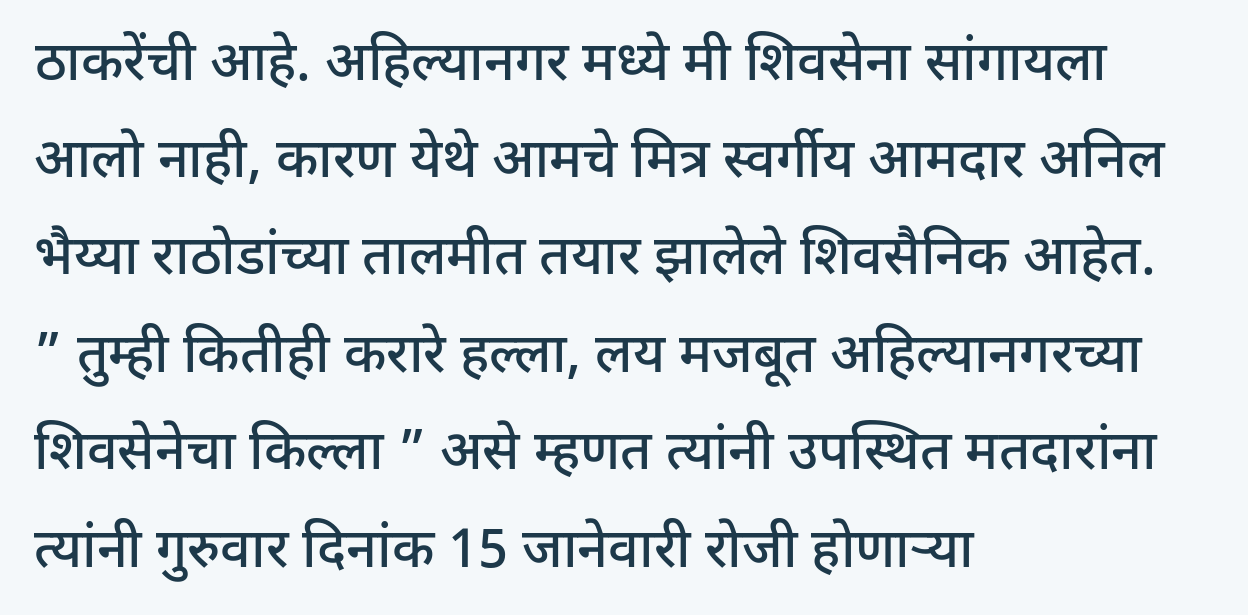ठाकरेंची आहे. अहिल्यानगर मध्ये मी शिवसेना सांगायला आलो नाही, कारण येथे आमचे मित्र स्वर्गीय आमदार अनिल भैय्या राठोडांच्या तालमीत तयार झालेले शिवसैनिक आहेत. ” तुम्ही कितीही करारे हल्ला, लय मजबूत अहिल्यानगरच्या शिवसेनेचा किल्ला ” असे म्हणत त्यांनी उपस्थित मतदारांना त्यांनी गुरुवार दिनांक 15 जानेवारी रोजी होणाऱ्या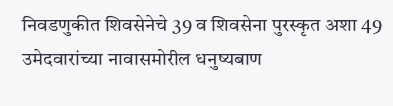निवडणुकीत शिवसेनेचे 39 व शिवसेना पुरस्कृत अशा 49 उमेदवारांच्या नावासमोरील धनुष्यबाण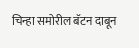चिन्हा समोरील बॅटन दाबून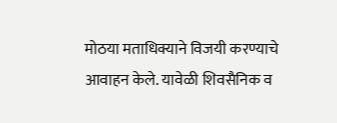मोठया मताधिक्याने विजयी करण्याचे आवाहन केले. यावेळी शिवसैनिक व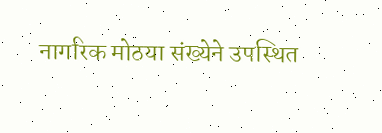नागरिक मोठया संख्येने उपस्थित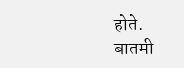होते.
बातमी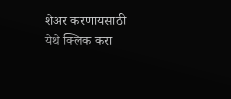शेअर करणायसाठी येथे क्लिक करा